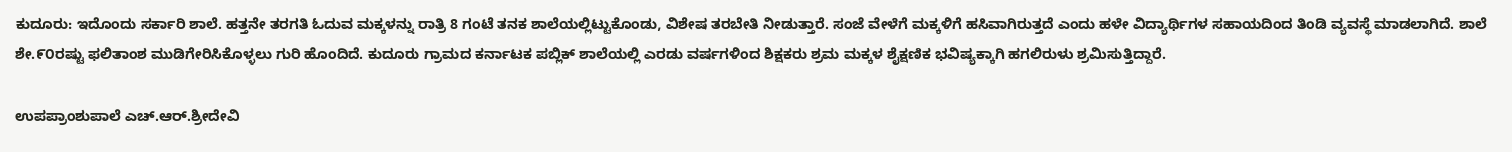ಕುದೂರು: ಇದೊಂದು ಸರ್ಕಾರಿ ಶಾಲೆ. ಹತ್ತನೇ ತರಗತಿ ಓದುವ ಮಕ್ಕಳನ್ನು ರಾತ್ರಿ 8 ಗಂಟೆ ತನಕ ಶಾಲೆಯಲ್ಲಿಟ್ಟುಕೊಂಡು, ವಿಶೇಷ ತರಬೇತಿ ನೀಡುತ್ತಾರೆ. ಸಂಜೆ ವೇಳೆಗೆ ಮಕ್ಕಳಿಗೆ ಹಸಿವಾಗಿರುತ್ತದೆ ಎಂದು ಹಳೇ ವಿದ್ಯಾರ್ಥಿಗಳ ಸಹಾಯದಿಂದ ತಿಂಡಿ ವ್ಯವಸ್ಥೆ ಮಾಡಲಾಗಿದೆ. ಶಾಲೆ ಶೇ.೯೦ರಷ್ಟು ಫಲಿತಾಂಶ ಮುಡಿಗೇರಿಸಿಕೊಳ್ಳಲು ಗುರಿ ಹೊಂದಿದೆ. ಕುದೂರು ಗ್ರಾಮದ ಕರ್ನಾಟಕ ಪಬ್ಲಿಕ್ ಶಾಲೆಯಲ್ಲಿ ಎರಡು ವರ್ಷಗಳಿಂದ ಶಿಕ್ಷಕರು ಶ್ರಮ ಮಕ್ಕಳ ಶೈಕ್ಷಣಿಕ ಭವಿಷ್ಯಕ್ಕಾಗಿ ಹಗಲಿರುಳು ಶ್ರಮಿಸುತ್ತಿದ್ದಾರೆ.

ಉಪಪ್ರಾಂಶುಪಾಲೆ ಎಚ್.ಆರ್.ಶ್ರೀದೇವಿ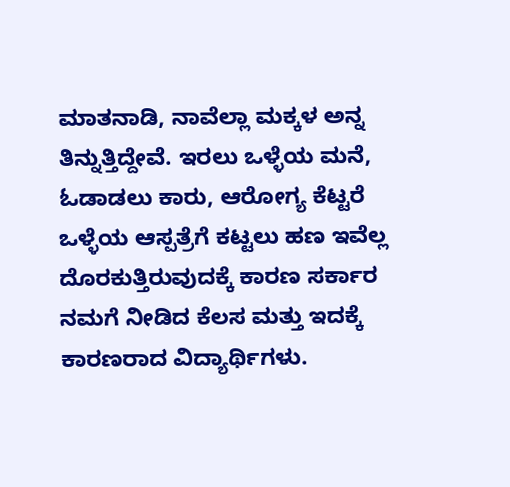ಮಾತನಾಡಿ, ನಾವೆಲ್ಲಾ ಮಕ್ಕಳ ಅನ್ನ ತಿನ್ನುತ್ತಿದ್ದೇವೆ. ಇರಲು ಒಳ್ಳೆಯ ಮನೆ, ಓಡಾಡಲು ಕಾರು, ಆರೋಗ್ಯ ಕೆಟ್ಟರೆ ಒಳ್ಳೆಯ ಆಸ್ಪತ್ರೆಗೆ ಕಟ್ಟಲು ಹಣ ಇವೆಲ್ಲ ದೊರಕುತ್ತಿರುವುದಕ್ಕೆ ಕಾರಣ ಸರ್ಕಾರ ನಮಗೆ ನೀಡಿದ ಕೆಲಸ ಮತ್ತು ಇದಕ್ಕೆ ಕಾರಣರಾದ ವಿದ್ಯಾರ್ಥಿಗಳು.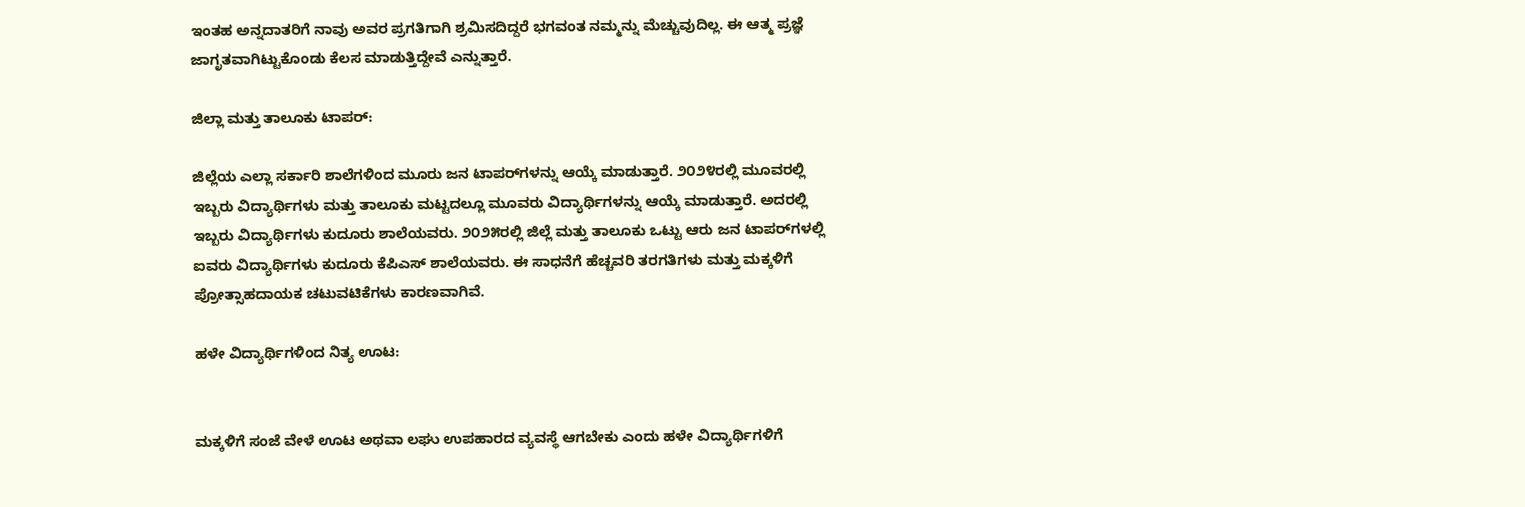ಇಂತಹ ಅನ್ನದಾತರಿಗೆ ನಾವು ಅವರ ಪ್ರಗತಿಗಾಗಿ ಶ್ರಮಿಸದಿದ್ದರೆ ಭಗವಂತ ನಮ್ಮನ್ನು ಮೆಚ್ಚುವುದಿಲ್ಲ. ಈ ಆತ್ಮ ಪ್ರಜ್ಞೆ ಜಾಗೃತವಾಗಿಟ್ಟುಕೊಂಡು ಕೆಲಸ ಮಾಡುತ್ತಿದ್ದೇವೆ ಎನ್ನುತ್ತಾರೆ.

ಜಿಲ್ಲಾ ಮತ್ತು ತಾಲೂಕು ಟಾಪರ್:

ಜಿಲ್ಲೆಯ ಎಲ್ಲಾ ಸರ್ಕಾರಿ ಶಾಲೆಗಳಿಂದ ಮೂರು ಜನ ಟಾಪರ್‌ಗಳನ್ನು ಆಯ್ಕೆ ಮಾಡುತ್ತಾರೆ. ೨೦೨೪ರಲ್ಲಿ ಮೂವರಲ್ಲಿ ಇಬ್ಬರು ವಿದ್ಯಾರ್ಥಿಗಳು ಮತ್ತು ತಾಲೂಕು ಮಟ್ಟದಲ್ಲೂ ಮೂವರು ವಿದ್ಯಾರ್ಥಿಗಳನ್ನು ಆಯ್ಕೆ ಮಾಡುತ್ತಾರೆ. ಅದರಲ್ಲಿ ಇಬ್ಬರು ವಿದ್ಯಾರ್ಥಿಗಳು ಕುದೂರು ಶಾಲೆಯವರು. ೨೦೨೫ರಲ್ಲಿ ಜಿಲ್ಲೆ ಮತ್ತು ತಾಲೂಕು ಒಟ್ಟು ಆರು ಜನ ಟಾಪರ್‌ಗಳಲ್ಲಿ ಐವರು ವಿದ್ಯಾರ್ಥಿಗಳು ಕುದೂರು ಕೆಪಿಎಸ್ ಶಾಲೆಯವರು. ಈ ಸಾಧನೆಗೆ ಹೆಚ್ಚವರಿ ತರಗತಿಗಳು ಮತ್ತು ಮಕ್ಕಳಿಗೆ ಪ್ರೋತ್ಸಾಹದಾಯಕ ಚಟುವಟಿಕೆಗಳು ಕಾರಣವಾಗಿವೆ.

ಹಳೇ ವಿದ್ಯಾರ್ಥಿಗಳಿಂದ ನಿತ್ಯ ಊಟ:


ಮಕ್ಕಳಿಗೆ ಸಂಜೆ ವೇಳೆ ಊಟ ಅಥವಾ ಲಘು ಉಪಹಾರದ ವ್ಯವಸ್ಥೆ ಆಗಬೇಕು ಎಂದು ಹಳೇ ವಿದ್ಯಾರ್ಥಿಗಳಿಗೆ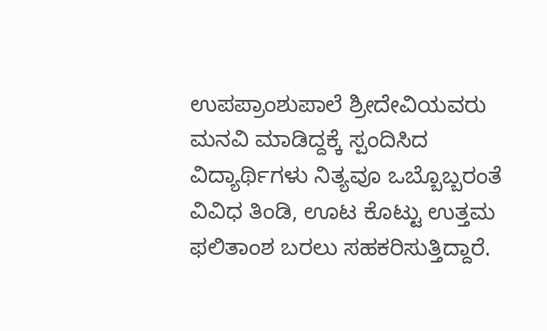ಉಪಪ್ರಾಂಶುಪಾಲೆ ಶ್ರೀದೇವಿಯವರು ಮನವಿ ಮಾಡಿದ್ದಕ್ಕೆ ಸ್ಪಂದಿಸಿದ ವಿದ್ಯಾರ್ಥಿಗಳು ನಿತ್ಯವೂ ಒಬ್ಬೊಬ್ಬರಂತೆ ವಿವಿಧ ತಿಂಡಿ, ಊಟ ಕೊಟ್ಟು ಉತ್ತಮ ಫಲಿತಾಂಶ ಬರಲು ಸಹಕರಿಸುತ್ತಿದ್ದಾರೆ.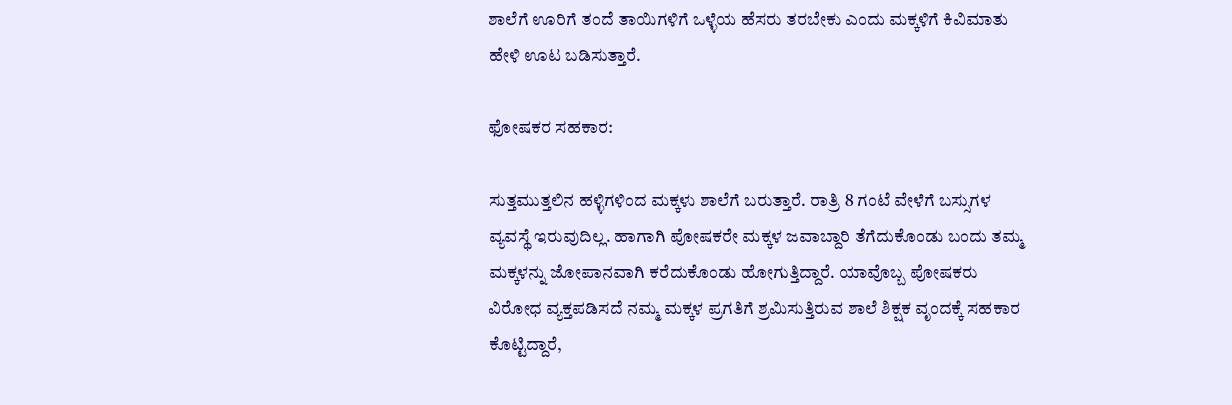ಶಾಲೆಗೆ ಊರಿಗೆ ತಂದೆ ತಾಯಿಗಳಿಗೆ ಒಳ್ಳೆಯ ಹೆಸರು ತರಬೇಕು ಎಂದು ಮಕ್ಕಳಿಗೆ ಕಿವಿಮಾತು ಹೇಳಿ ಊಟ ಬಡಿಸುತ್ತಾರೆ.

ಫೋಷಕರ ಸಹಕಾರ:

ಸುತ್ತಮುತ್ತಲಿನ ಹಳ್ಳಿಗಳಿಂದ ಮಕ್ಕಳು ಶಾಲೆಗೆ ಬರುತ್ತಾರೆ. ರಾತ್ರಿ 8 ಗಂಟೆ ವೇಳೆಗೆ ಬಸ್ಸುಗಳ ವ್ಯವಸ್ಥೆ ಇರುವುದಿಲ್ಲ. ಹಾಗಾಗಿ ಪೋಷಕರೇ ಮಕ್ಕಳ ಜವಾಬ್ದಾರಿ ತೆಗೆದುಕೊಂಡು ಬಂದು ತಮ್ಮ ಮಕ್ಕಳನ್ನು ಜೋಪಾನವಾಗಿ ಕರೆದುಕೊಂಡು ಹೋಗುತ್ತಿದ್ದಾರೆ. ಯಾವೊಬ್ಬ ಪೋಷಕರು ವಿರೋಧ ವ್ಯಕ್ತಪಡಿಸದೆ ನಮ್ಮ ಮಕ್ಕಳ ಪ್ರಗತಿಗೆ ಶ್ರಮಿಸುತ್ತಿರುವ ಶಾಲೆ ಶಿಕ್ಷಕ ವೃಂದಕ್ಕೆ ಸಹಕಾರ ಕೊಟ್ಟಿದ್ದಾರೆ,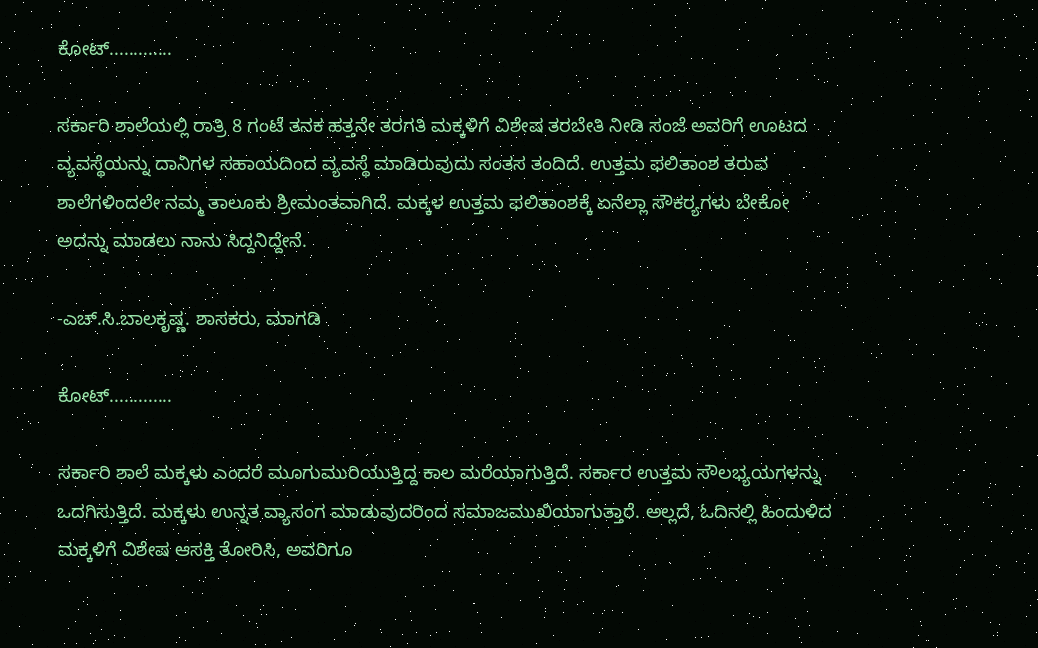ಕೋಟ್.............

ಸರ್ಕಾರಿ ಶಾಲೆಯಲ್ಲಿ ರಾತ್ರಿ 8 ಗಂಟೆ ತನಕ ಹತ್ತನೇ ತರಗತಿ ಮಕ್ಕಳಿಗೆ ವಿಶೇಷ ತರಬೇತಿ ನೀಡಿ ಸಂಜೆ ಅವರಿಗೆ ಊಟದ ವ್ಯವಸ್ಥೆಯನ್ನು ದಾನಿಗಳ ಸಹಾಯದಿಂದ ವ್ಯವಸ್ಥೆ ಮಾಡಿರುವುದು ಸಂತಸ ತಂದಿದೆ. ಉತ್ತಮ ಫಲಿತಾಂಶ ತರುವ ಶಾಲೆಗಳಿಂದಲೇ ನಮ್ಮ ತಾಲೂಕು ಶ್ರೀಮಂತವಾಗಿದೆ. ಮಕ್ಕಳ ಉತ್ತಮ ಫಲಿತಾಂಶಕ್ಕೆ ಏನೆಲ್ಲಾ ಸೌಕರ್‍ಯಗಳು ಬೇಕೋ ಅದನ್ನು ಮಾಡಲು ನಾನು ಸಿದ್ದನಿದ್ದೇನೆ.

-ಎಚ್.ಸಿ.ಬಾಲಕೃಷ್ಣ. ಶಾಸಕರು, ಮಾಗಡಿ

ಕೋಟ್.............

ಸರ್ಕಾರಿ ಶಾಲೆ ಮಕ್ಕಳು ಎಂದರೆ ಮೂಗುಮುರಿಯುತ್ತಿದ್ದ ಕಾಲ ಮರೆಯಾಗುತ್ತಿದೆ. ಸರ್ಕಾರ ಉತ್ತಮ ಸೌಲಭ್ಯಯಗಳನ್ನು ಒದಗಿಸುತ್ತಿದೆ. ಮಕ್ಕಳು ಉನ್ನತ ವ್ಯಾಸಂಗ ಮಾಡುವುದರಿಂದ ಸಮಾಜಮುಖಿಯಾಗುತ್ತಾರೆ. ಅಲ್ಲದೆ, ಓದಿನಲ್ಲಿ ಹಿಂದುಳಿದ ಮಕ್ಕಳಿಗೆ ವಿಶೇಷ ಆಸಕ್ತಿ ತೋರಿಸಿ, ಅವರಿಗೂ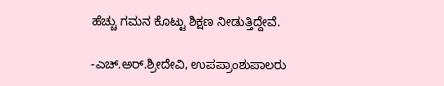ಹೆಚ್ಚು ಗಮನ ಕೊಟ್ಟು ಶಿಕ್ಷಣ ನೀಡುತ್ತಿದ್ದೇವೆ.

-ಎಚ್.ಅರ್.ಶ್ರೀದೇವಿ, ಉಪಪ್ರಾಂಶುಪಾಲರು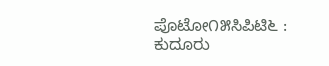ಪೊಟೋ೧೫ಸಿಪಿಟಿ೬ : ಕುದೂರು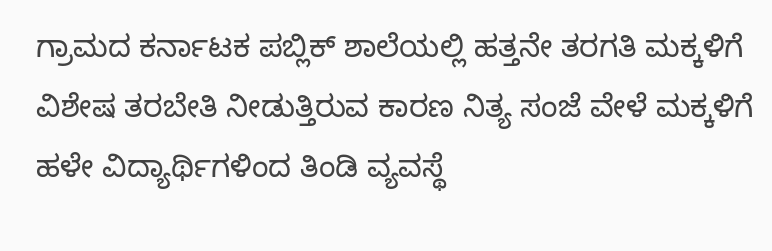ಗ್ರಾಮದ ಕರ್ನಾಟಕ ಪಬ್ಲಿಕ್ ಶಾಲೆಯಲ್ಲಿ ಹತ್ತನೇ ತರಗತಿ ಮಕ್ಕಳಿಗೆ ವಿಶೇಷ ತರಬೇತಿ ನೀಡುತ್ತಿರುವ ಕಾರಣ ನಿತ್ಯ ಸಂಜೆ ವೇಳೆ ಮಕ್ಕಳಿಗೆ ಹಳೇ ವಿದ್ಯಾರ್ಥಿಗಳಿಂದ ತಿಂಡಿ ವ್ಯವಸ್ಥೆ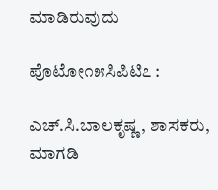ಮಾಡಿರುವುದು

ಪೊಟೋ೧೫ಸಿಪಿಟಿ೭ :

ಎಚ್.ಸಿ.ಬಾಲಕೃಷ್ಣ, ಶಾಸಕರು, ಮಾಗಡಿ